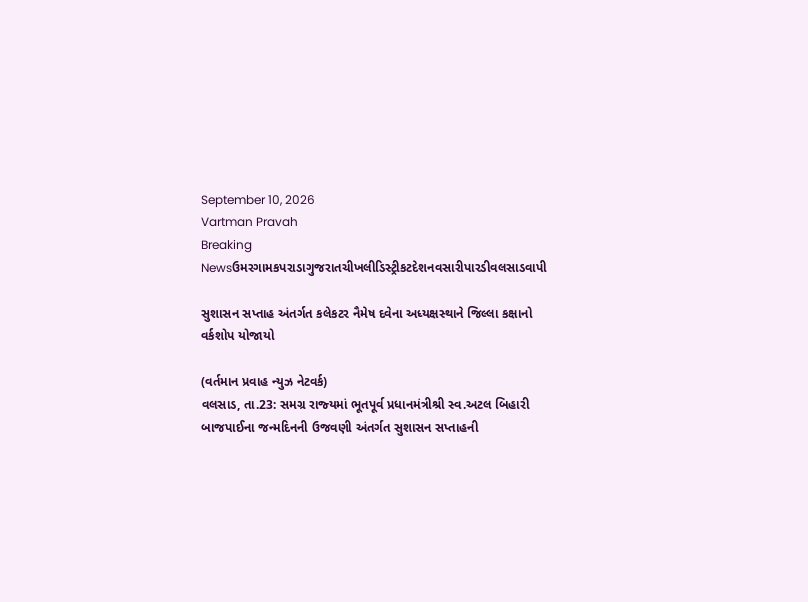September 10, 2026
Vartman Pravah
Breaking Newsઉમરગામકપરાડાગુજરાતચીખલીડિસ્ટ્રીકટદેશનવસારીપારડીવલસાડવાપી

સુશાસન સપ્તાહ અંતર્ગત કલેકટર નૈમેષ દવેના અધ્‍યક્ષસ્‍થાને જિલ્લા કક્ષાનો વર્કશોપ યોજાયો

(વર્તમાન પ્રવાહ ન્‍યુઝ નેટવર્ક)
વલસાડ, તા.23: સમગ્ર રાજ્‍યમાં ભૂતપૂર્વ પ્રધાનમંત્રીશ્રી સ્‍વ.અટલ બિહારી બાજપાઈના જન્‍મદિનની ઉજવણી અંતર્ગત સુશાસન સપ્તાહની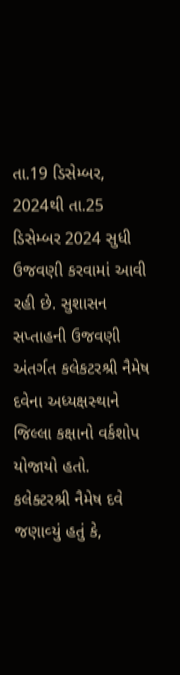તા.19 ડિસેમ્‍બર, 2024થી તા.25 ડિસેમ્‍બર 2024 સુધી ઉજવણી કરવામાં આવી રહી છે. સુશાસન સપ્તાહની ઉજવણી અંતર્ગત કલેકટરશ્રી નૈમેષ દવેના અધ્‍યક્ષસ્‍થાને જિલ્લા કક્ષાનો વર્કશોપ યોજાયો હતો.
કલેક્‍ટરશ્રી નૈમેષ દવે જણાવ્‍યું હતું કે,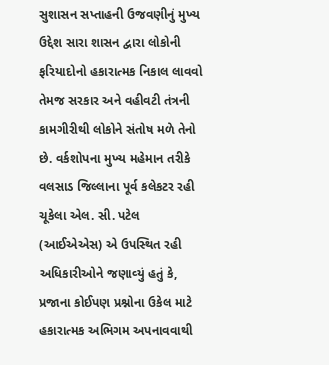સુશાસન સપ્તાહની ઉજવણીનું મુખ્‍ય ઉદ્દેશ સારા શાસન દ્વારા લોકોની ફરિયાદોનો હકારાત્‍મક નિકાલ લાવવો તેમજ સરકાર અને વહીવટી તંત્રની કામગીરીથી લોકોને સંતોષ મળે તેનો છે. વર્કશોપના મુખ્‍ય મહેમાન તરીકે વલસાડ જિલ્લાના પૂર્વ કલેકટર રહી ચૂકેલા એલ. સી. પટેલ (આઈએએસ) એ ઉપસ્‍થિત રહી અધિકારીઓને જણાવ્‍યું હતું કે, પ્રજાના કોઈપણ પ્રશ્નોના ઉકેલ માટે હકારાત્‍મક અભિગમ અપનાવવાથી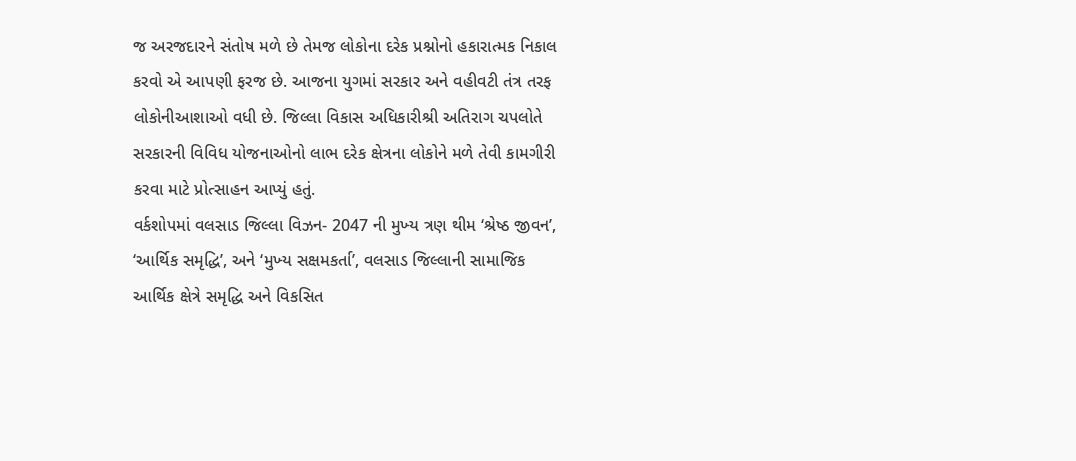જ અરજદારને સંતોષ મળે છે તેમજ લોકોના દરેક પ્રશ્નોનો હકારાત્‍મક નિકાલ કરવો એ આપણી ફરજ છે. આજના યુગમાં સરકાર અને વહીવટી તંત્ર તરફ લોકોનીઆશાઓ વધી છે. જિલ્લા વિકાસ અધિકારીશ્રી અતિરાગ ચપલોતે સરકારની વિવિધ યોજનાઓનો લાભ દરેક ક્ષેત્રના લોકોને મળે તેવી કામગીરી કરવા માટે પ્રોત્‍સાહન આપ્‍યું હતું.
વર્કશોપમાં વલસાડ જિલ્લા વિઝન- 2047 ની મુખ્‍ય ત્રણ થીમ ‘શ્રેષ્ઠ જીવન’, ‘આર્થિક સમૃદ્ધિ’, અને ‘મુખ્‍ય સક્ષમકર્તા’, વલસાડ જિલ્લાની સામાજિક આર્થિક ક્ષેત્રે સમૃદ્ધિ અને વિકસિત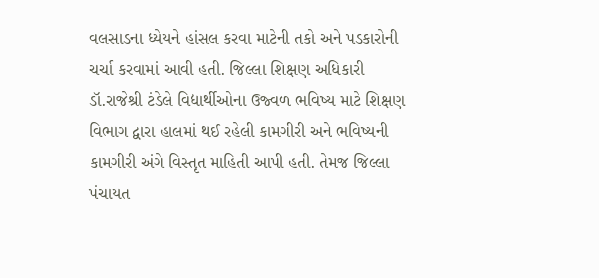વલસાડના ધ્‍યેયને હાંસલ કરવા માટેની તકો અને પડકારોની ચર્ચા કરવામાં આવી હતી. જિલ્લા શિક્ષણ અધિકારી ડૉ.રાજેશ્રી ટંડેલે વિદ્યાર્થીઓના ઉજ્‍વળ ભવિષ્‍ય માટે શિક્ષણ વિભાગ દ્વારા હાલમાં થઈ રહેલી કામગીરી અને ભવિષ્‍યની કામગીરી અંગે વિસ્‍તૃત માહિતી આપી હતી. તેમજ જિલ્લા પંચાયત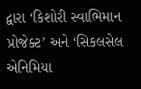દ્વારા ‘કિશોરી સ્‍વાભિમાન પ્રોજેક્‍ટ’ અને ‘સિકલસેલ એનિમિયા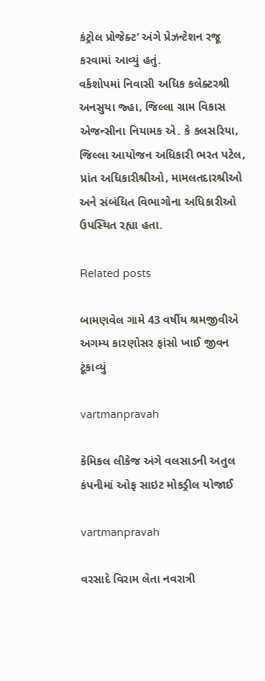કંટ્રોલ પ્રોજેક્‍ટ’ અંગે પ્રેઝન્‍ટેશન રજૂ કરવામાં આવ્‍યું હતું.
વર્કશોપમાં નિવાસી અધિક કલેક્‍ટરશ્રી અનસુયા જ્‍હા, જિલ્લા ગ્રામ વિકાસ એજન્‍સીના નિયામક એ. કે કલસરિયા, જિલ્લા આયોજન અધિકારી ભરત પટેલ, પ્રાંત અધિકારીશ્રીઓ, મામલતદારશ્રીઓ અને સંબંધિત વિભાગોના અધિકારીઓ ઉપસ્‍થિત રહ્યા હતા.

Related posts

બામણવેલ ગામે 43 વર્ષીય શ્રમજીવીએ અગમ્‍ય કારણોસર ફાંસો ખાઈ જીવન ટૂંકાવ્‍યું

vartmanpravah

કેમિકલ લીકેજ અંગે વલસાડની અતુલ કંપનીમાં ઓફ સાઇટ મોકડ્રીલ યોજાઈ

vartmanpravah

વરસાદે વિરામ લેતા નવરાત્રી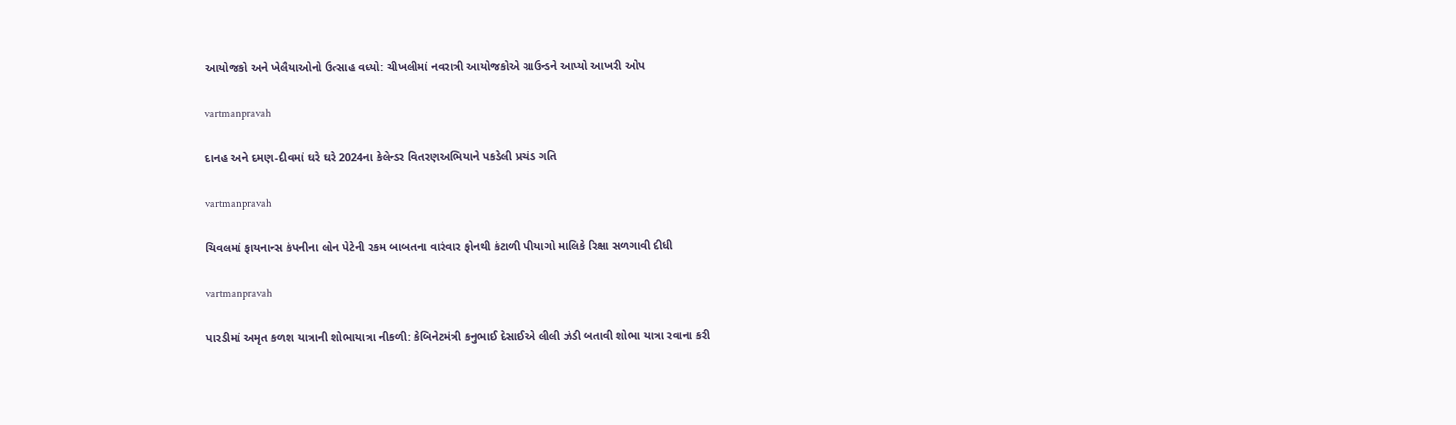આયોજકો અને ખેલૈયાઓનો ઉત્‍સાહ વધ્‍યો: ચીખલીમાં નવરાત્રી આયોજકોએ ગ્રાઉન્‍ડને આપ્‍યો આખરી ઓપ

vartmanpravah

દાનહ અને દમણ-દીવમાં ઘરે ઘરે 2024ના કેલેન્‍ડર વિતરણઅભિયાને પકડેલી પ્રચંડ ગતિ

vartmanpravah

ચિવલમાં ફાયનાન્‍સ કંપનીના લોન પેટેની રકમ બાબતના વારંવાર ફોનથી કંટાળી પીયાગો માલિકે રિક્ષા સળગાવી દીધી

vartmanpravah

પારડીમાં અમૃત કળશ યાત્રાની શોભાયાત્રા નીકળી: કેબિનેટમંત્રી કનુભાઈ દેસાઈએ લીલી ઝંડી બતાવી શોભા યાત્રા રવાના કરી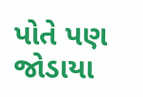પોતે પણ જોડાયા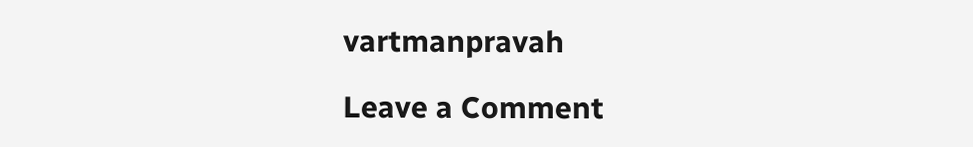vartmanpravah

Leave a Comment